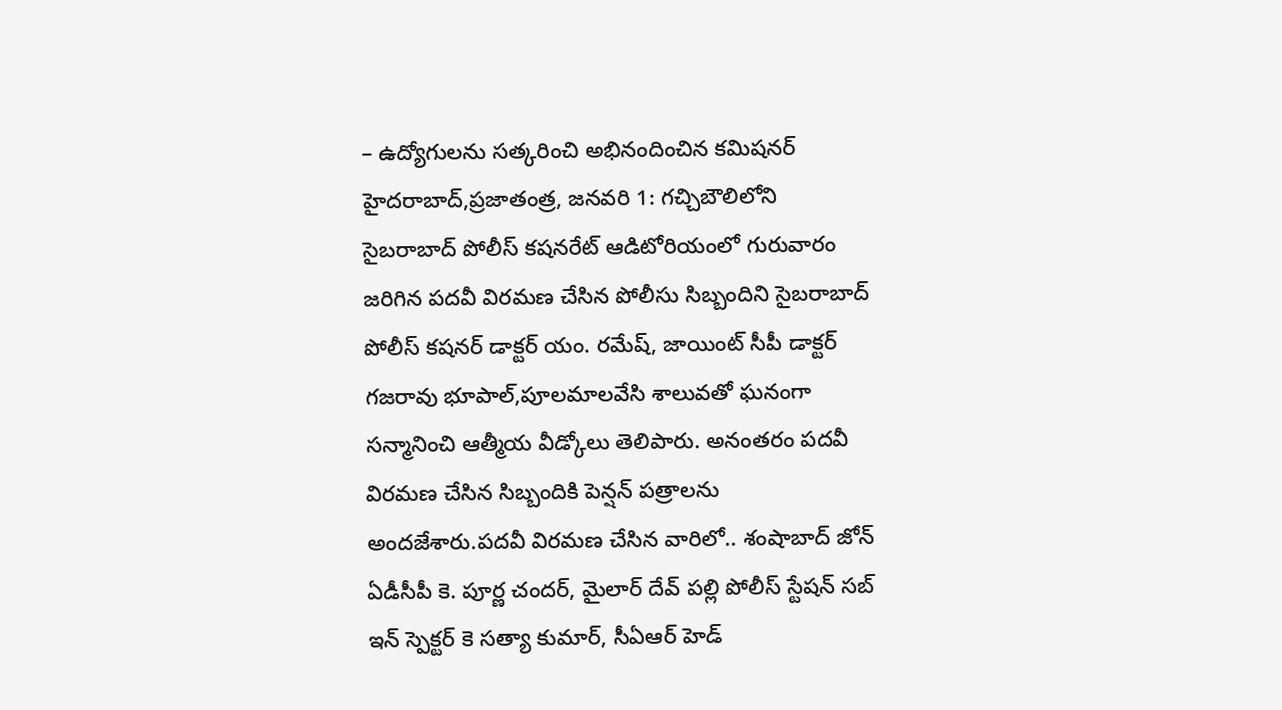– ఉద్యోగులను సత్కరించి అభినందించిన కమిషనర్
హైదరాబాద్,ప్రజాతంత్ర, జనవరి 1: గచ్చిబౌలిలోని సైబరాబాద్ పోలీస్ కషనరేట్ ఆడిటోరియంలో గురువారం జరిగిన పదవీ విరమణ చేసిన పోలీసు సిబ్బందిని సైబరాబాద్ పోలీస్ కషనర్ డాక్టర్ యం. రమేష్, జాయింట్ సీపీ డాక్టర్ గజరావు భూపాల్,పూలమాలవేసి శాలువతో ఘనంగా సన్మానించి ఆత్మీయ వీడ్కోలు తెలిపారు. అనంతరం పదవీ విరమణ చేసిన సిబ్బందికి పెన్షన్ పత్రాలను అందజేశారు.పదవీ విరమణ చేసిన వారిలో.. శంషాబాద్ జోన్ ఏడీసీపీ కె. పూర్ణ చందర్, మైలార్ దేవ్ పల్లి పోలీస్ స్టేషన్ సబ్ ఇన్ స్పెక్టర్ కె సత్యా కుమార్, సీఏఆర్ హెడ్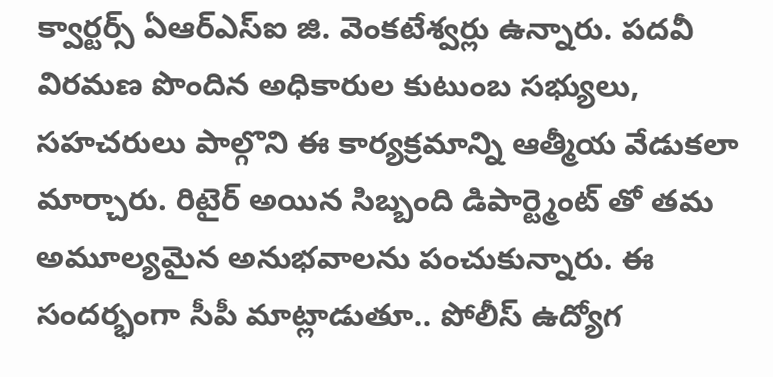క్వార్టర్స్ ఏఆర్ఎస్ఐ జి. వెంకటేశ్వర్లు ఉన్నారు. పదవీ విరమణ పొందిన అధికారుల కుటుంబ సభ్యులు, సహచరులు పాల్గొని ఈ కార్యక్రమాన్ని ఆత్మీయ వేడుకలా మార్చారు. రిటైర్ అయిన సిబ్బంది డిపార్ట్మెంట్ తో తమ అమూల్యమైన అనుభవాలను పంచుకున్నారు. ఈ సందర్భంగా సీపీ మాట్లాడుతూ.. పోలీస్ ఉద్యోగ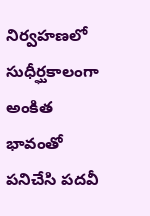నిర్వహణలో సుధీర్ఘకాలంగా అంకిత భావంతో పనిచేసి పదవీ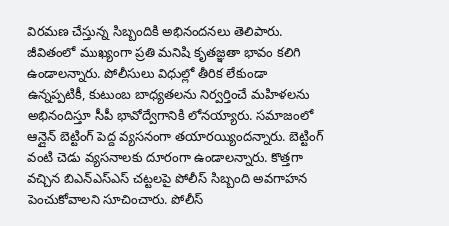విరమణ చేస్తున్న సిబ్బందికి అభినందనలు తెలిపారు. జీవితంలో ముఖ్యంగా ప్రతి మనిషి కృతజ్ఞతా భావం కలిగి ఉండాలన్నారు. పోలీసులు విధుల్లో తీరిక లేకుండా ఉన్నప్పటికీ, కుటుంబ బాధ్యతలను నిర్వర్తించే మహిళలను అభినందిస్తూ సీపీ భావోద్వేగానికి లోనయ్యారు. సమాజంలో ఆన్లైన్ బెట్టింగ్ పెద్ద వ్యసనంగా తయారయ్యిందన్నారు. బెట్టింగ్ వంటి చెడు వ్యసనాలకు దూరంగా ఉండాలన్నారు. కొత్తగా వచ్చిన బిఎన్ఎస్ఎస్ చట్టలపై పోలీస్ సిబ్బంది అవగాహన పెంచుకోవాలని సూచించారు. పోలీస్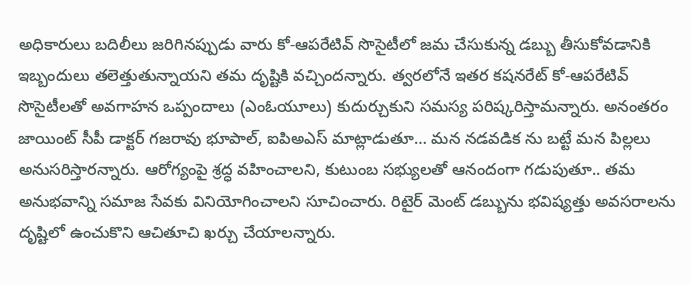అధికారులు బదిలీలు జరిగినప్పుడు వారు కో-ఆపరేటివ్ సొసైటీలో జమ చేసుకున్న డబ్బు తీసుకోవడానికి ఇబ్బందులు తలెత్తుతున్నాయని తమ దృష్టికి వచ్చిందన్నారు. త్వరలోనే ఇతర కషనరేట్ కో-ఆపరేటివ్ సొసైటీలతో అవగాహన ఒప్పందాలు (ఎంఓయూలు) కుదుర్చుకుని సమస్య పరిష్కరిస్తామన్నారు. అనంతరం జాయింట్ సీపీ డాక్టర్ గజరావు భూపాల్, ఐపిఅఎస్ మాట్లాడుతూ… మన నడవడిక ను బట్టే మన పిల్లలు అనుసరిస్తారన్నారు. ఆరోగ్యంపై శ్రద్ధ వహించాలని, కుటుంబ సభ్యులతో ఆనందంగా గడుపుతూ.. తమ అనుభవాన్ని సమాజ సేవకు వినియోగించాలని సూచించారు. రిటైర్ మెంట్ డబ్బును భవిష్యత్తు అవసరాలను దృష్టిలో ఉంచుకొని ఆచితూచి ఖర్చు చేయాలన్నారు.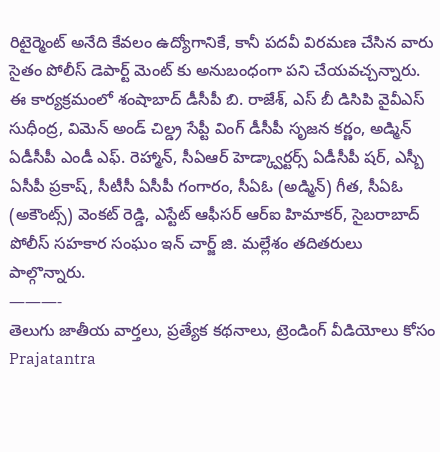రిటైర్మెంట్ అనేది కేవలం ఉద్యోగానికే, కానీ పదవీ విరమణ చేసిన వారు సైతం పోలీస్ డెపార్ట్ మెంట్ కు అనుబంధంగా పని చేయవచ్చన్నారు. ఈ కార్యక్రమంలో శంషాబాద్ డీసీపీ బి. రాజేశ్, ఎస్ బీ డిసిపి వైవీఎస్ సుధీంద్ర, విమెన్ అండ్ చిల్డ్ర సేప్టీ వింగ్ డీసీపీ సృజన కర్ణం, అడ్మిన్ ఏడీసీపీ ఎండీ ఎఫ్. రెహ్మాన్, సీఏఆర్ హెడ్క్వార్టర్స్ ఏడీసీపీ షర్, ఎస్బీ ఏసీపీ ప్రకాష్, సీటీసీ ఏసీపీ గంగారం, సీఏఓ (అడ్మిన్) గీత, సీఏఓ (అకౌంట్స్) వెంకట్ రెడ్డి, ఎస్టేట్ ఆఫీసర్ ఆర్ఐ హిమాకర్, సైబరాబాద్ పోలీస్ సహకార సంఘం ఇన్ చార్జ్ జి. మల్లేశం తదితరులు పాల్గొన్నారు.
———-
తెలుగు జాతీయ వార్తలు, ప్రత్యేక కథనాలు, ట్రెండింగ్ వీడియోలు కోసం Prajatantra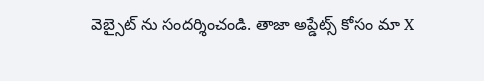వెబ్సైట్ ను సందర్శించండి. తాజా అప్డేట్స్ కోసం మా X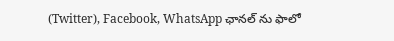(Twitter), Facebook, WhatsApp ఛానల్ ను ఫాలో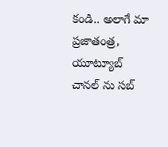కండి.. అలాగే మా ప్రజాతంత్ర, యూట్యూబ్ చానల్ ను సబ్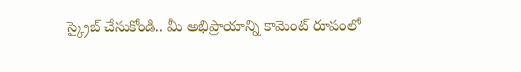స్క్రైబ్ చేసుకోండి.. మీ అభిప్రాయాన్ని కామెంట్ రూపంలో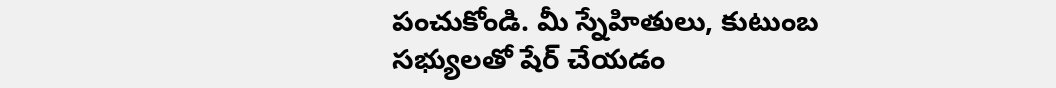పంచుకోండి. మీ స్నేహితులు, కుటుంబ సభ్యులతో షేర్ చేయడం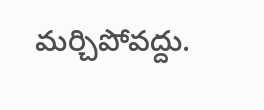మర్చిపోవద్దు.